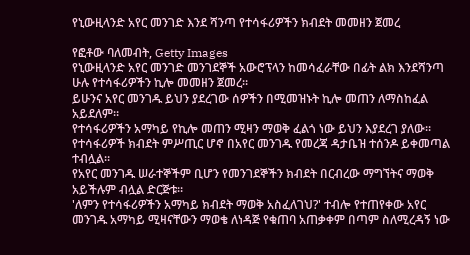የኒውዚላንድ አየር መንገድ እንደ ሻንጣ የተሳፋሪዎችን ክብደት መመዘን ጀመረ

የፎቶው ባለመብት, Getty Images
የኒውዚላንድ አየር መንገድ መንገደኞች አውሮፕላን ከመሳፈራቸው በፊት ልክ እንደሻንጣ ሁሉ የተሳፋሪዎችን ኪሎ መመዘን ጀመረ።
ይሁንና አየር መንገዱ ይህን ያደረገው ሰዎችን በሚመዝኑት ኪሎ መጠን ለማስከፈል አይደለም።
የተሳፋሪዎችን አማካይ የኪሎ መጠን ሚዛን ማወቅ ፈልጎ ነው ይህን እያደረገ ያለው።
የተሳፋሪዎች ክብደት ምሥጢር ሆኖ በአየር መንገዱ የመረጃ ዳታቤዝ ተሰንዶ ይቀመጣል ተብሏል።
የአየር መንገዱ ሠራተኞችም ቢሆን የመንገደኞችን ክብደት በርብረው ማግኘትና ማወቅ አይችሉም ብሏል ድርጅቱ።
'ለምን የተሳፋሪዎችን አማካይ ክብደት ማወቅ አስፈለገህ?' ተብሎ የተጠየቀው አየር መንገዱ አማካይ ሚዛናቸውን ማወቄ ለነዳጅ የቁጠባ አጠቃቀም በጣም ስለሚረዳኝ ነው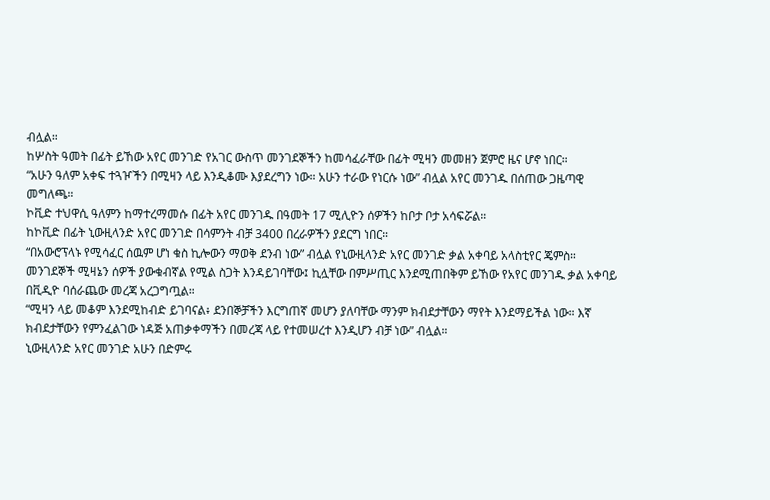ብሏል።
ከሦስት ዓመት በፊት ይኸው አየር መንገድ የአገር ውስጥ መንገደኞችን ከመሳፈራቸው በፊት ሚዛን መመዘን ጀምሮ ዜና ሆኖ ነበር።
“አሁን ዓለም አቀፍ ተጓዦችን በሚዛን ላይ እንዲቆሙ እያደረግን ነው። አሁን ተራው የነርሱ ነው” ብሏል አየር መንገዱ በሰጠው ጋዜጣዊ መግለጫ።
ኮቪድ ተህዋሲ ዓለምን ከማተረማመሱ በፊት አየር መንገዱ በዓመት 17 ሚሊዮን ሰዎችን ከቦታ ቦታ አሳፍሯል።
ከኮቪድ በፊት ኒውዚላንድ አየር መንገድ በሳምንት ብቻ 3400 በረራዎችን ያደርግ ነበር።
“በአውሮፕላኑ የሚሳፈር ሰዉም ሆነ ቁስ ኪሎውን ማወቅ ደንብ ነው” ብሏል የኒውዚላንድ አየር መንገድ ቃል አቀባይ አላስቲየር ጄምስ።
መንገደኞች ሚዛኔን ሰዎች ያውቁብኛል የሚል ስጋት እንዳይገባቸው፤ ኪሏቸው በምሥጢር እንደሚጠበቅም ይኸው የአየር መንገዱ ቃል አቀባይ በቪዲዮ ባሰራጨው መረጃ አረጋግጧል።
“ሚዛን ላይ መቆም እንደሚከብድ ይገባናል፥ ደንበኞቻችን እርግጠኛ መሆን ያለባቸው ማንም ክብደታቸውን ማየት እንደማይችል ነው። እኛ ክብደታቸውን የምንፈልገው ነዳጅ አጠቃቀማችን በመረጃ ላይ የተመሠረተ እንዲሆን ብቻ ነው” ብሏል።
ኒውዚላንድ አየር መንገድ አሁን በድምሩ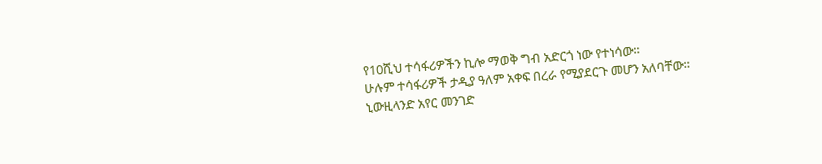የ10ሺህ ተሳፋሪዎችን ኪሎ ማወቅ ግብ አድርጎ ነው የተነሳው።
ሁሉም ተሳፋሪዎች ታዲያ ዓለም አቀፍ በረራ የሚያደርጉ መሆን አለባቸው።
ኒውዚላንድ አየር መንገድ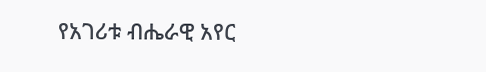የአገሪቱ ብሔራዊ አየር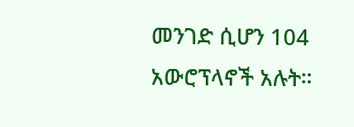መንገድ ሲሆን 104 አውሮፕላኖች አሉት።